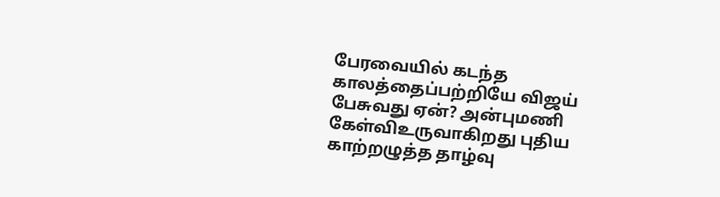பேரவையில் கடந்த காலத்தைப்பற்றியே விஜய் பேசுவது ஏன்? அன்புமணி கேள்விஉருவாகிறது புதிய காற்றழுத்த தாழ்வு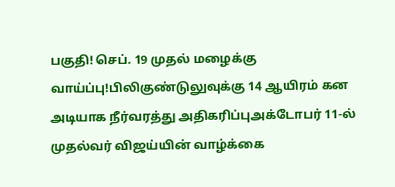பகுதி! செப். 19 முதல் மழைக்கு வாய்ப்பு!பிலிகுண்டுலுவுக்கு 14 ஆயிரம் கன அடியாக நீர்வரத்து அதிகரிப்புஅக்டோபர் 11-ல் முதல்வர் விஜய்யின் வாழ்க்கை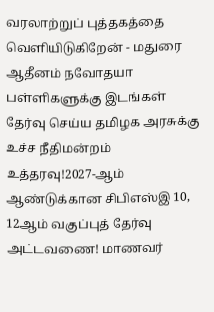வரலாற்றுப் புத்தகத்தை வெளியிடுகிறேன் - மதுரை ஆதீனம் நவோதயா பள்ளிகளுக்கு இடங்கள் தேர்வு செய்ய தமிழக அரசுக்கு உச்ச நீதிமன்றம் உத்தரவு!2027-ஆம் ஆண்டுக்கான சிபிஎஸ்இ 10, 12ஆம் வகுப்புத் தேர்வு அட்டவணை! மாணவர்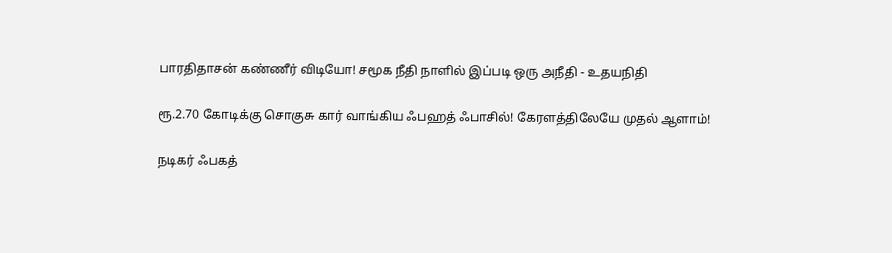பாரதிதாசன் கண்ணீர் விடியோ! சமூக நீதி நாளில் இப்படி ஒரு அநீதி - உதயநிதி

ரூ.2.70 கோடிக்கு சொகுசு கார் வாங்கிய ஃபஹத் ஃபாசில்! கேரளத்திலேயே முதல் ஆளாம்!

நடிகர் ஃபகத்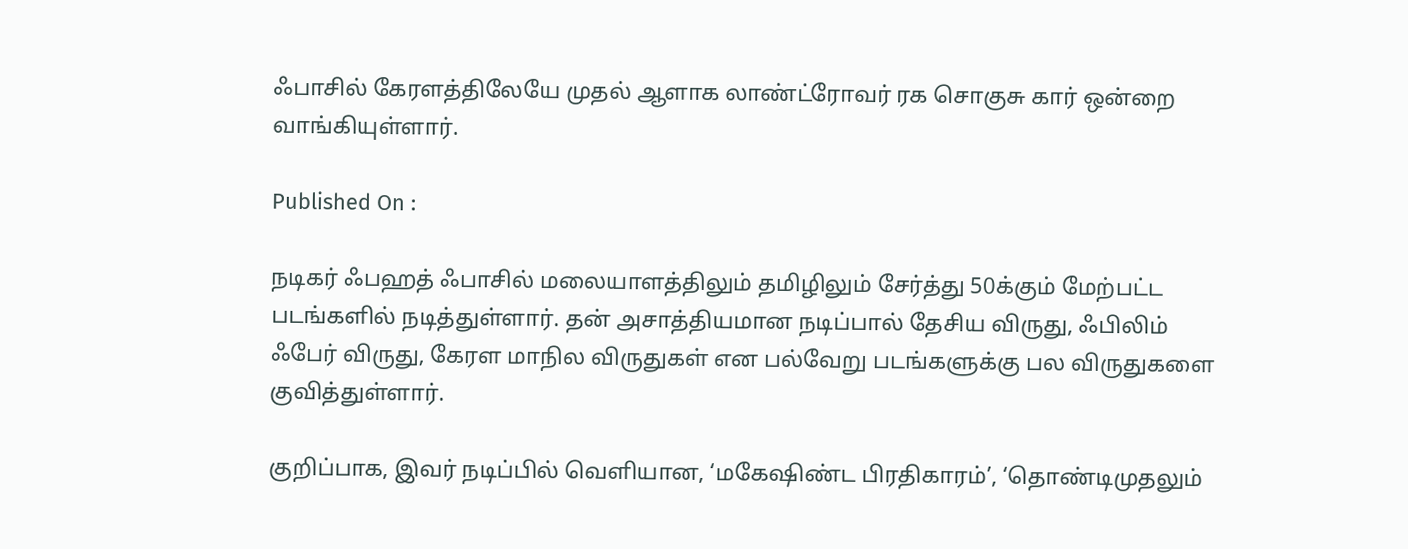ஃபாசில் கேரளத்திலேயே முதல் ஆளாக லாண்ட்ரோவர் ரக சொகுசு கார் ஒன்றை வாங்கியுள்ளார்.

Published On :

நடிகர் ஃபஹத் ஃபாசில் மலையாளத்திலும் தமிழிலும் சேர்த்து 50க்கும் மேற்பட்ட படங்களில் நடித்துள்ளார். தன் அசாத்தியமான நடிப்பால் தேசிய விருது, ஃபிலிம் ஃபேர் விருது, கேரள மாநில விருதுகள் என பல்வேறு படங்களுக்கு பல விருதுகளை குவித்துள்ளார்.

குறிப்பாக, இவர் நடிப்பில் வெளியான, ‘மகேஷிண்ட பிரதிகாரம்’, ‘தொண்டிமுதலும்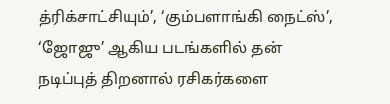த்ரிக்சாட்சியும்’, ‘கும்பளாங்கி நைட்ஸ்’, ‘ஜோஜு’ ஆகிய படங்களில் தன் நடிப்புத் திறனால் ரசிகர்களை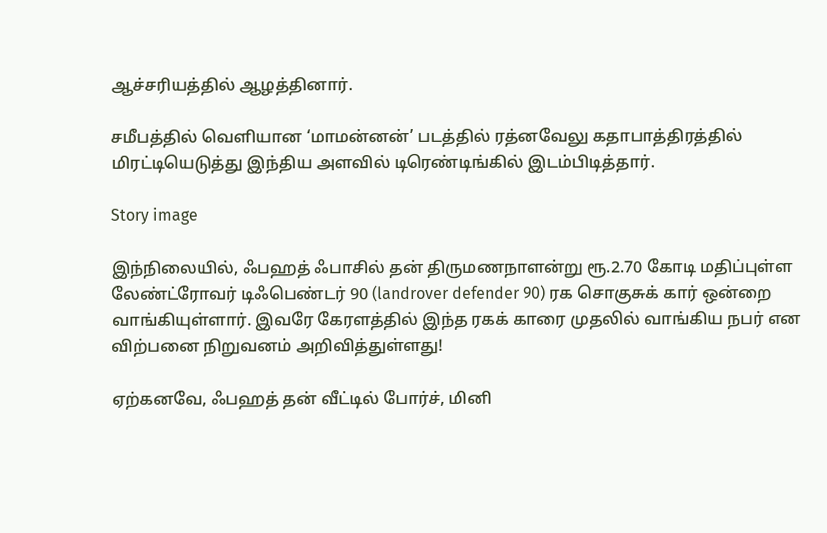ஆச்சரியத்தில் ஆழத்தினார்.

சமீபத்தில் வெளியான ‘மாமன்னன்’ படத்தில் ரத்னவேலு கதாபாத்திரத்தில் மிரட்டியெடுத்து இந்திய அளவில் டிரெண்டிங்கில் இடம்பிடித்தார்.

Story image

இந்நிலையில், ஃபஹத் ஃபாசில் தன் திருமணநாளன்று ரூ.2.70 கோடி மதிப்புள்ள லேண்ட்ரோவர் டிஃபெண்டர் 90 (landrover defender 90) ரக சொகுசுக் கார் ஒன்றை வாங்கியுள்ளார். இவரே கேரளத்தில் இந்த ரகக் காரை முதலில் வாங்கிய நபர் என விற்பனை நிறுவனம் அறிவித்துள்ளது!

ஏற்கனவே, ஃபஹத் தன் வீட்டில் போர்ச், மினி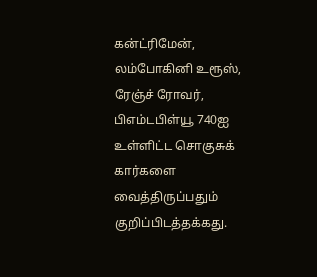கன்ட்ரிமேன், லம்போகினி உரூஸ், ரேஞ்ச் ரோவர், பிஎம்டபிள்யூ 740ஐ உள்ளிட்ட சொகுசுக் கார்களை வைத்திருப்பதும் குறிப்பிடத்தக்கது.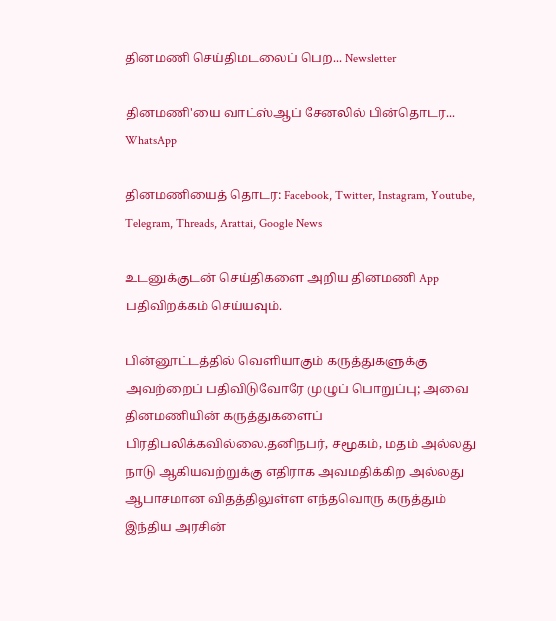தினமணி செய்திமடலைப் பெற... Newsletter

தினமணி'யை வாட்ஸ்ஆப் சேனலில் பின்தொடர... WhatsApp

தினமணியைத் தொடர: Facebook, Twitter, Instagram, Youtube, Telegram, Threads, Arattai, Google News

உடனுக்குடன் செய்திகளை அறிய தினமணி App பதிவிறக்கம் செய்யவும்.

பின்னூட்டத்தில் வெளியாகும் கருத்துகளுக்கு அவற்றைப் பதிவிடுவோரே முழுப் பொறுப்பு; அவை தினமணியின் கருத்துகளைப் பிரதிபலிக்கவில்லை.தனிநபர், சமூகம், மதம் அல்லது நாடு ஆகியவற்றுக்கு எதிராக அவமதிக்கிற அல்லது ஆபாசமான விதத்திலுள்ள எந்தவொரு கருத்தும் இந்திய அரசின்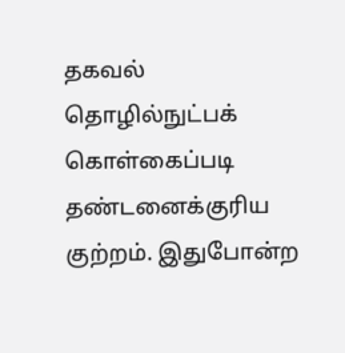தகவல் தொழில்நுட்பக் கொள்கைப்படி தண்டனைக்குரிய குற்றம். இதுபோன்ற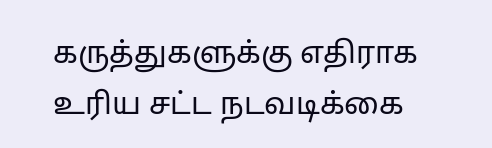கருத்துகளுக்கு எதிராக உரிய சட்ட நடவடிக்கை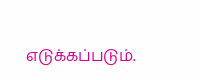எடுக்கப்படும்.